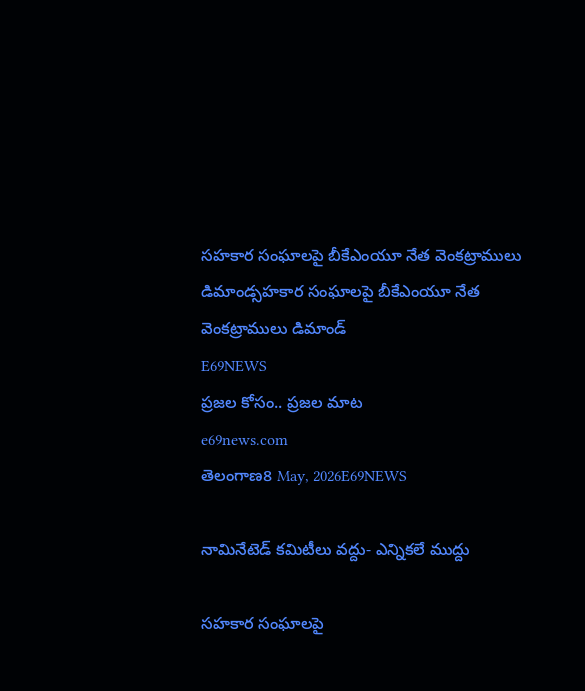సహకార సంఘాలపై బీకేఎంయూ నేత వెంకట్రాములు డిమాండ్సహకార సంఘాలపై బీకేఎంయూ నేత వెంకట్రాములు డిమాండ్
E69NEWS
ప్రజల కోసం.. ప్రజల మాట
e69news.com
తెలంగాణ8 May, 2026E69NEWS

నామినేటెడ్ కమిటీలు వద్దు- ఎన్నికలే ముద్దు

సహకార సంఘాలపై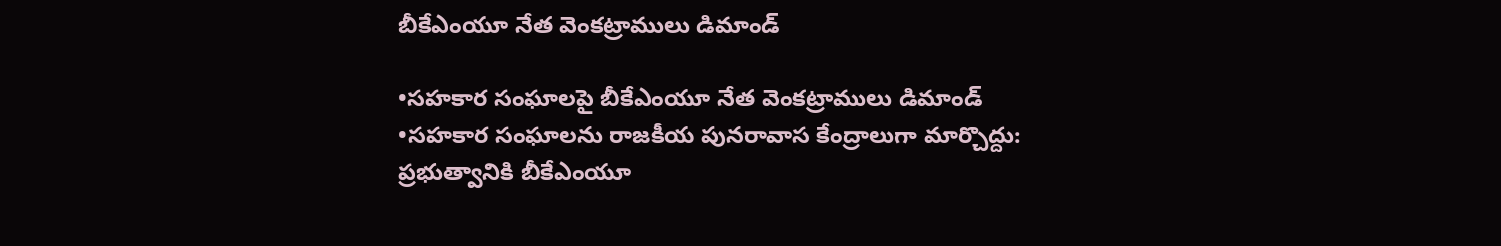బీకేఎంయూ నేత వెంకట్రాములు డిమాండ్

•సహకార సంఘాలపై బీకేఎంయూ నేత వెంకట్రాములు డిమాండ్
•సహకార సంఘాలను రాజకీయ పునరావాస కేంద్రాలుగా మార్చొద్దు: ప్రభుత్వానికి బీకేఎంయూ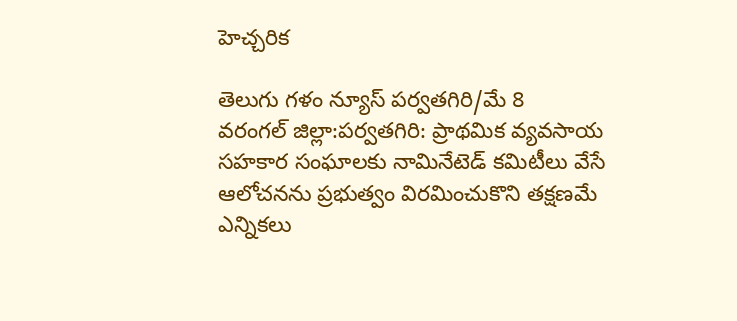హెచ్చరిక

తెలుగు గళం న్యూస్ పర్వతగిరి/మే 8
వరంగల్ జిల్లా:పర్వతగిరి: ప్రాథమిక వ్యవసాయ సహకార సంఘాలకు నామినేటెడ్ కమిటీలు వేసే ఆలోచనను ప్రభుత్వం విరమించుకొని తక్షణమే ఎన్నికలు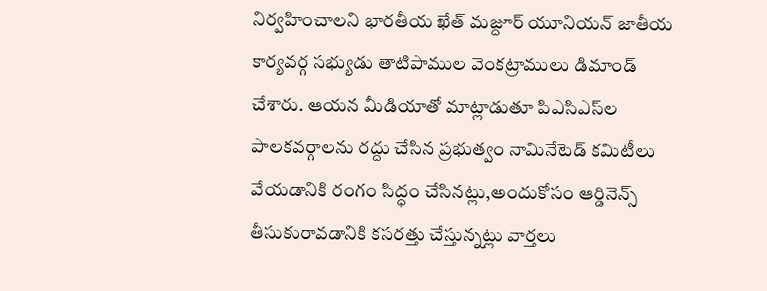నిర్వహించాలని భారతీయ ఖేత్ మజ్దూర్ యూనియన్ జాతీయ కార్యవర్గ సభ్యుడు తాటిపాముల వెంకట్రాములు డిమాండ్ చేశారు. ఆయన మీడియాతో మాట్లాడుతూ పిఎసిఎస్‌ల పాలకవర్గాలను రద్దు చేసిన ప్రభుత్వం నామినేటెడ్ కమిటీలు వేయడానికి రంగం సిద్ధం చేసినట్లు,అందుకోసం ఆర్డినెన్స్ తీసుకురావడానికి కసరత్తు చేస్తున్నట్లు వార్తలు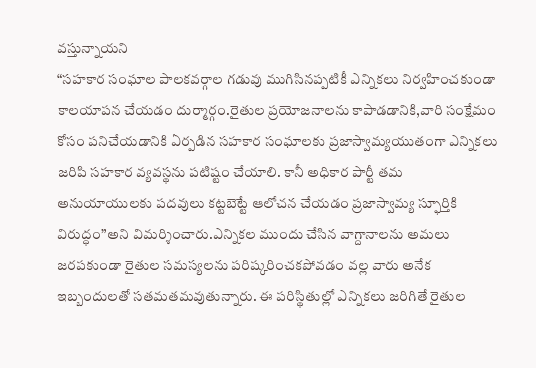వస్తున్నాయని
“సహకార సంఘాల పాలకవర్గాల గడువు ముగిసినప్పటికీ ఎన్నికలు నిర్వహించకుండా కాలయాపన చేయడం దుర్మార్గం.రైతుల ప్రయోజనాలను కాపాడడానికి,వారి సంక్షేమం కోసం పనిచేయడానికి ఏర్పడిన సహకార సంఘాలకు ప్రజాస్వామ్యయుతంగా ఎన్నికలు జరిపి సహకార వ్యవస్థను పటిష్టం చేయాలి. కానీ అధికార పార్టీ తమ అనుయాయులకు పదవులు కట్టబెట్టే ఆలోచన చేయడం ప్రజాస్వామ్య స్ఫూర్తికి విరుద్ధం”అని విమర్శించారు.ఎన్నికల ముందు చేసిన వాగ్దానాలను అమలు జరపకుండా రైతుల సమస్యలను పరిష్కరించకపోవడం వల్ల వారు అనేక ఇబ్బందులతో సతమతమవుతున్నారు. ఈ పరిస్థితుల్లో ఎన్నికలు జరిగితే రైతుల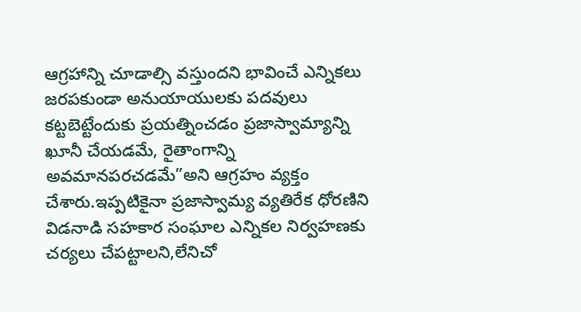ఆగ్రహాన్ని చూడాల్సి వస్తుందని భావించే ఎన్నికలు జరపకుండా అనుయాయులకు పదవులు కట్టబెట్టేందుకు ప్రయత్నించడం ప్రజాస్వామ్యాన్ని ఖూనీ చేయడమే, రైతాంగాన్ని అవమానపరచడమే”అని ఆగ్రహం వ్యక్తం చేశారు.ఇప్పటికైనా ప్రజాస్వామ్య వ్యతిరేక ధోరణిని విడనాడి సహకార సంఘాల ఎన్నికల నిర్వహణకు చర్యలు చేపట్టాలని,లేనిచో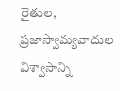రైతుల, ప్రజాస్వామ్యవాదుల విశ్వాసాన్ని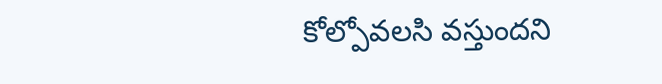కోల్పోవలసి వస్తుందని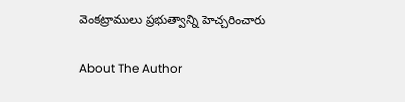వెంకట్రాములు ప్రభుత్వాన్ని హెచ్చరించారు

About The Author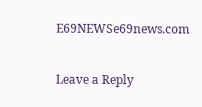E69NEWSe69news.com

Leave a Reply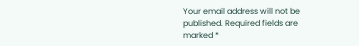Your email address will not be published. Required fields are marked *